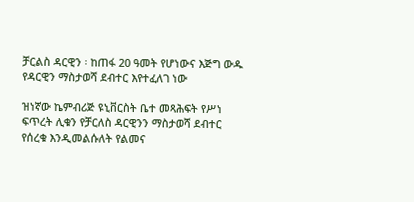ቻርልስ ዳርዊን ፡ ከጠፋ 20 ዓመት የሆነውና እጅግ ውዱ የዳርዊን ማስታወሻ ደብተር እየተፈለገ ነው

ዝነኛው ኬምብሪጅ ዩኒቨርስት ቤተ መጻሕፍት የሥነ ፍጥረት ሊቁን የቻርለስ ዳርዊንን ማስታወሻ ደብተር የሰረቁ እንዲመልሱለት የልመና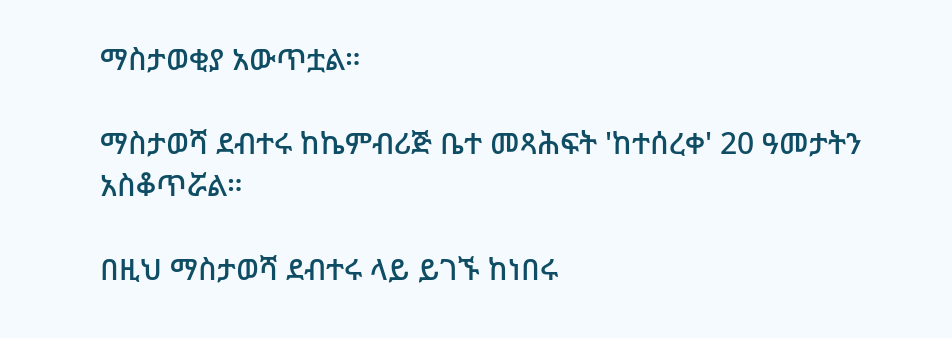ማስታወቂያ አውጥቷል።

ማስታወሻ ደብተሩ ከኬምብሪጅ ቤተ መጻሕፍት 'ከተሰረቀ' 20 ዓመታትን አስቆጥሯል።

በዚህ ማስታወሻ ደብተሩ ላይ ይገኙ ከነበሩ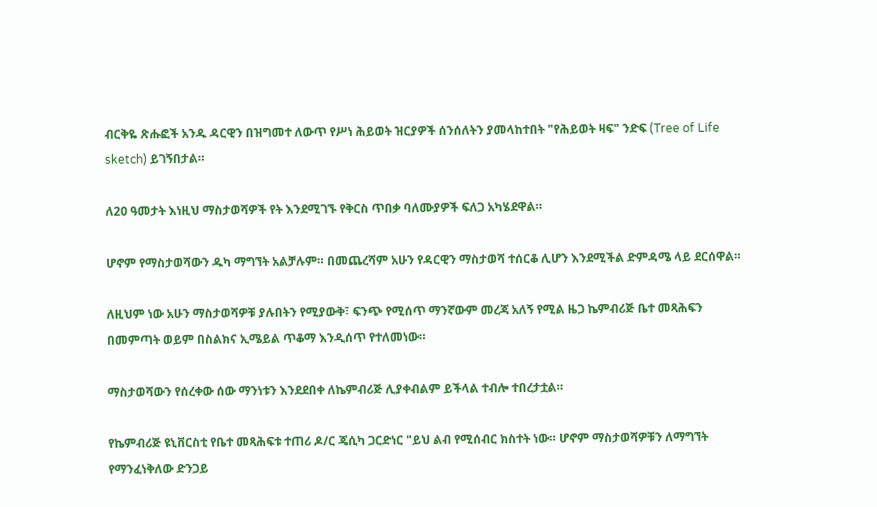ብርቅዬ ጽሑፎች አንዱ ዳርዊን በዝግመተ ለውጥ የሥነ ሕይወት ዝርያዎች ሰንሰለትን ያመላከተበት "የሕይወት ዛፍ" ንድፍ (Tree of Life sketch) ይገኝበታል።

ለ20 ዓመታት እነዚህ ማስታወሻዎች የት እንደሚገኙ የቅርስ ጥበቃ ባለሙያዎች ፍለጋ አካሄደዋል።

ሆኖም የማስታወሻውን ዱካ ማግኘት አልቻሉም። በመጨረሻም አሁን የዳርዊን ማስታወሻ ተሰርቆ ሊሆን እንደሚችል ድምዳሜ ላይ ደርሰዋል።

ለዚህም ነው አሁን ማስታወሻዎቹ ያሉበትን የሚያውቅ፣ ፍንጭ የሚሰጥ ማንኛውም መረጃ አለኝ የሚል ዜጋ ኬምብሪጅ ቤተ መጻሕፍን በመምጣት ወይም በስልክና ኢሜይል ጥቆማ እንዲሰጥ የተለመነው።

ማስታወሻውን የሰረቀው ሰው ማንነቱን እንደደበቀ ለኬምብሪጅ ሊያቀብልም ይችላል ተብሎ ተበረታቷል።

የኬምብሪጅ ዩኒቨርስቲ የቤተ መጻሕፍቱ ተጠሪ ዶ/ር ጄሲካ ጋርድነር "ይህ ልብ የሚሰብር ክስተት ነው። ሆኖም ማስታወሻዎቹን ለማግኘት የማንፈነቅለው ድንጋይ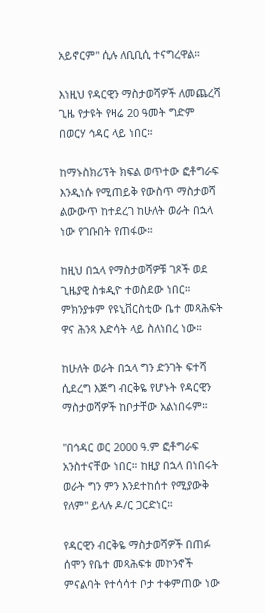አይኖርም" ሲሉ ለቢቢሲ ተናግረዋል።

እነዚህ የዳርዊን ማስታወሻዎች ለመጨረሻ ጊዜ የታዩት የዛሬ 20 ዓመት ግድም በወርሃ ኅዳር ላይ ነበር።

ከማኑስክሪፕት ክፍል ወጥተው ፎቶግራፍ እንዲነሱ የሚጠይቅ የውስጥ ማስታወሻ ልውውጥ ከተደረገ ከሁለት ወራት በኋላ ነው የገቡበት የጠፋው።

ከዚህ በኋላ የማስታወሻዎቹ ገጾች ወደ ጊዜያዊ ስቱዲዮ ተወስደው ነበር። ምክንያቱም የዩኒቨርስቲው ቤተ መጻሕፍት ዋና ሕንጻ እድሳት ላይ ስለነበረ ነው።

ከሁለት ወራት በኋላ ግን ድንገት ፍተሻ ሲደረግ እጅግ ብርቅዬ የሆኑት የዳርዊን ማስታወሻዎች ከቦታቸው አልነበሩም።

"በኅዳር ወር 2000 ዓ.ም ፎቶግራፍ አንስተናቸው ነበር። ከዚያ በኋላ በነበሩት ወራት ግን ምን እንደተከሰተ የሚያውቅ የለም" ይላሉ ዶ/ር ጋርድነር።

የዳርዊን ብርቅዬ ማስታወሻዎች በጠፉ ሰሞን የቤተ መጻሕፍቱ መኮንኖች ምናልባት የተሳሳተ ቦታ ተቀምጠው ነው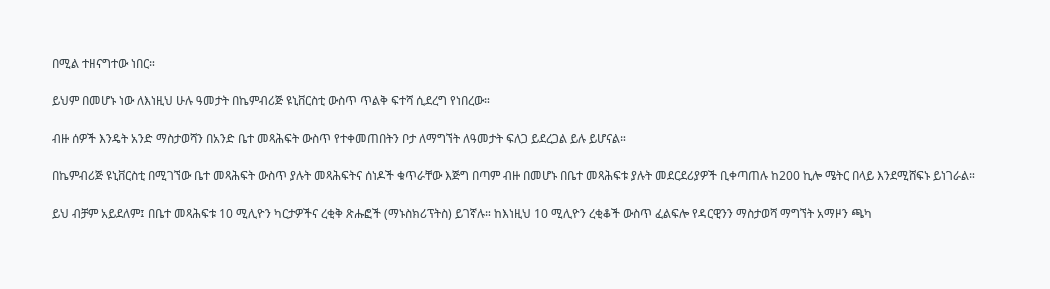በሚል ተዘናግተው ነበር።

ይህም በመሆኑ ነው ለእነዚህ ሁሉ ዓመታት በኬምብሪጅ ዩኒቨርስቲ ውስጥ ጥልቅ ፍተሻ ሲደረግ የነበረው።

ብዙ ሰዎች እንዴት አንድ ማስታወሻን በአንድ ቤተ መጻሕፍት ውስጥ የተቀመጠበትን ቦታ ለማግኘት ለዓመታት ፍለጋ ይደረጋል ይሉ ይሆናል።

በኬምብሪጅ ዩኒቨርስቲ በሚገኘው ቤተ መጻሕፍት ውስጥ ያሉት መጻሕፍትና ሰነዶች ቁጥራቸው እጅግ በጣም ብዙ በመሆኑ በቤተ መጻሕፍቱ ያሉት መደርደሪያዎች ቢቀጣጠሉ ከ200 ኪሎ ሜትር በላይ እንደሚሸፍኑ ይነገራል።

ይህ ብቻም አይደለም፤ በቤተ መጻሕፍቱ 10 ሚሊዮን ካርታዎችና ረቂቅ ጽሑፎች (ማኑስክሪፕትስ) ይገኛሉ። ከእነዚህ 10 ሚሊዮን ረቂቆች ውስጥ ፈልፍሎ የዳርዊንን ማስታወሻ ማግኘት አማዞን ጫካ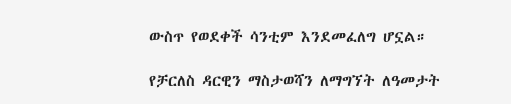ውስጥ የወደቀች ሳንቲም እንደመፈለግ ሆኗል።

የቻርለስ ዳርዊን ማስታወሻን ለማግኘት ለዓመታት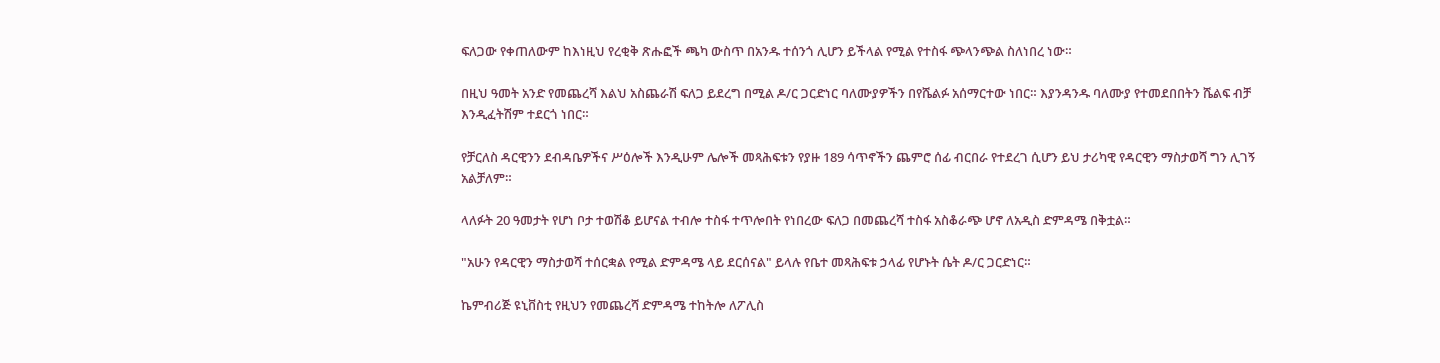ፍለጋው የቀጠለውም ከእነዚህ የረቂቅ ጽሑፎች ጫካ ውስጥ በአንዱ ተሰንጎ ሊሆን ይችላል የሚል የተስፋ ጭላንጭል ስለነበረ ነው።

በዚህ ዓመት አንድ የመጨረሻ እልህ አስጨራሽ ፍለጋ ይደረግ በሚል ዶ/ር ጋርድነር ባለሙያዎችን በየሼልፉ አሰማርተው ነበር። እያንዳንዱ ባለሙያ የተመደበበትን ሼልፍ ብቻ እንዲፈትሽም ተደርጎ ነበር።

የቻርለስ ዳርዊንን ደብዳቤዎችና ሥዕሎች እንዲሁም ሌሎች መጻሕፍቱን የያዙ 189 ሳጥኖችን ጨምሮ ሰፊ ብርበራ የተደረገ ሲሆን ይህ ታሪካዊ የዳርዊን ማስታወሻ ግን ሊገኝ አልቻለም።

ላለፉት 20 ዓመታት የሆነ ቦታ ተወሽቆ ይሆናል ተብሎ ተስፋ ተጥሎበት የነበረው ፍለጋ በመጨረሻ ተስፋ አስቆራጭ ሆኖ ለአዲስ ድምዳሜ በቅቷል።

"አሁን የዳርዊን ማስታወሻ ተሰርቋል የሚል ድምዳሜ ላይ ደርሰናል" ይላሉ የቤተ መጻሕፍቱ ኃላፊ የሆኑት ሴት ዶ/ር ጋርድነር።

ኬምብሪጅ ዩኒቨስቲ የዚህን የመጨረሻ ድምዳሜ ተከትሎ ለፖሊስ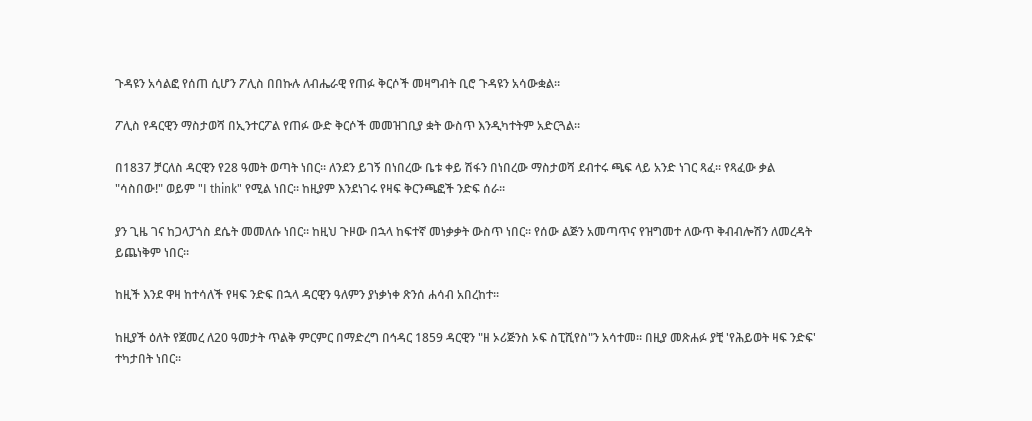ጉዳዩን አሳልፎ የሰጠ ሲሆን ፖሊስ በበኩሉ ለብሔራዊ የጠፉ ቅርሶች መዛግብት ቢሮ ጉዳዩን አሳውቋል።

ፖሊስ የዳርዊን ማስታወሻ በኢንተርፖል የጠፉ ውድ ቅርሶች መመዝገቢያ ቋት ውስጥ እንዲካተትም አድርጓል።

በ1837 ቻርለስ ዳርዊን የ28 ዓመት ወጣት ነበር። ለንደን ይገኝ በነበረው ቤቱ ቀይ ሽፋን በነበረው ማስታወሻ ደብተሩ ጫፍ ላይ አንድ ነገር ጻፈ። የጻፈው ቃል "ሳስበው!" ወይም "I think" የሚል ነበር። ከዚያም እንደነገሩ የዛፍ ቅርንጫፎች ንድፍ ሰራ።

ያን ጊዜ ገና ከጋላፓጎስ ደሴት መመለሱ ነበር። ከዚህ ጉዞው በኋላ ከፍተኛ መነቃቃት ውስጥ ነበር። የሰው ልጅን አመጣጥና የዝግመተ ለውጥ ቅብብሎሽን ለመረዳት ይጨነቅም ነበር።

ከዚች እንደ ዋዛ ከተሳለች የዛፍ ንድፍ በኋላ ዳርዊን ዓለምን ያነቃነቀ ጽንሰ ሐሳብ አበረከተ።

ከዚያች ዕለት የጀመረ ለ20 ዓመታት ጥልቅ ምርምር በማድረግ በኅዳር 1859 ዳርዊን "ዘ ኦሪጅንስ ኦፍ ስፒሺየስ"ን አሳተመ። በዚያ መጽሐፉ ያቺ 'የሕይወት ዛፍ ንድፍ' ተካታበት ነበር።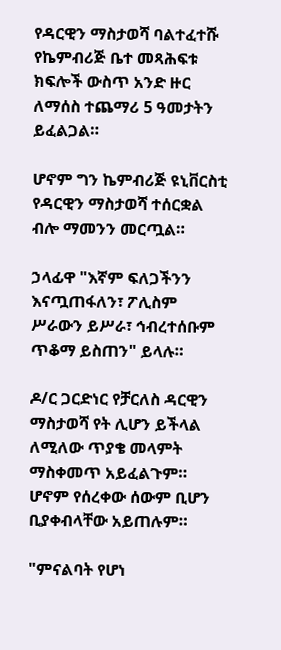የዳርዊን ማስታወሻ ባልተፈተሹ የኬምብሪጅ ቤተ መጻሕፍቱ ክፍሎች ውስጥ አንድ ዙር ለማሰስ ተጨማሪ 5 ዓመታትን ይፈልጋል።

ሆኖም ግን ኬምብሪጅ ዩኒቨርስቲ የዳርዊን ማስታወሻ ተሰርቋል ብሎ ማመንን መርጧል።

ኃላፊዋ "እኛም ፍለጋችንን እናጧጠፋለን፣ ፖሊስም ሥራውን ይሥራ፣ ኅብረተሰቡም ጥቆማ ይስጠን" ይላሉ።

ዶ/ር ጋርድነር የቻርለስ ዳርዊን ማስታወሻ የት ሊሆን ይችላል ለሚለው ጥያቄ መላምት ማስቀመጥ አይፈልጉም። ሆኖም የሰረቀው ሰውም ቢሆን ቢያቀብላቸው አይጠሉም።

"ምናልባት የሆነ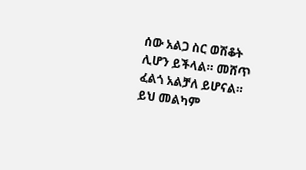ሰው አልጋ ስር ወሽቆት ሊሆን ይችላል። መሸጥ ፈልጎ አልቻለ ይሆናል። ይህ መልካም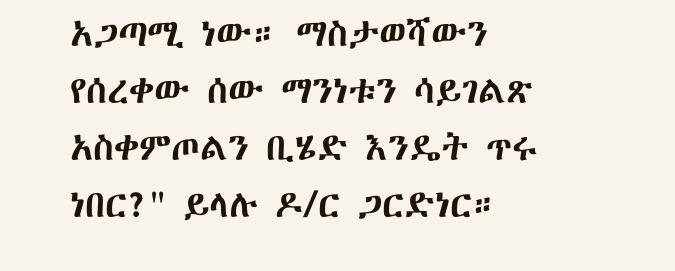አጋጣሚ ነው። ማስታወሻውን የሰረቀው ሰው ማንነቱን ሳይገልጽ አስቀምጦልን ቢሄድ እንዴት ጥሩ ነበር?" ይላሉ ዶ/ር ጋርድነር።